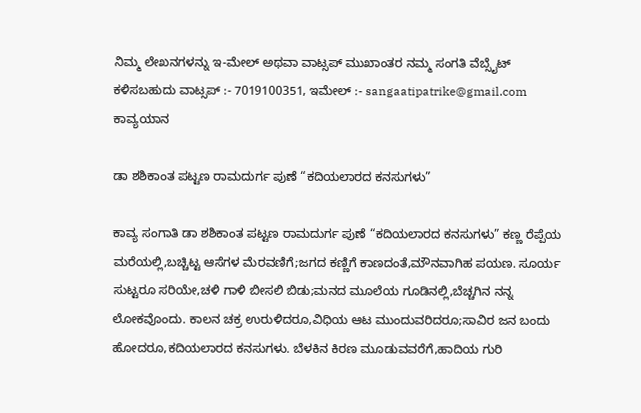ನಿಮ್ಮ ಲೇಖನಗಳನ್ನು ಇ-ಮೇಲ್ ಅಥವಾ ವಾಟ್ಸಪ್ ಮುಖಾಂತರ ನಮ್ಮ ಸಂಗತಿ ವೆಬ್ಸೈಟ್ ಕಳಿಸಬಹುದು ವಾಟ್ಸಪ್‌ :- 7019100351, ಇಮೇಲ್ :- sangaatipatrike@gmail.com
ಕಾವ್ಯಯಾನ

ಡಾ ಶಶಿಕಾಂತ ಪಟ್ಟಣ ರಾಮದುರ್ಗ ಪುಣೆ “ಕದಿಯಲಾರದ ಕನಸುಗಳು”

ಕಾವ್ಯ ಸಂಗಾತಿ ಡಾ ಶಶಿಕಾಂತ ಪಟ್ಟಣ ರಾಮದುರ್ಗ ಪುಣೆ “ಕದಿಯಲಾರದ ಕನಸುಗಳು” ಕಣ್ಣ ರೆಪ್ಪೆಯ ಮರೆಯಲ್ಲಿ,ಬಚ್ಚಿಟ್ಟ ಆಸೆಗಳ ಮೆರವಣಿಗೆ;ಜಗದ ಕಣ್ಣಿಗೆ ಕಾಣದಂತೆ,ಮೌನವಾಗಿಹ ಪಯಣ. ಸೂರ್ಯ ಸುಟ್ಟರೂ ಸರಿಯೇ,ಚಳಿ ಗಾಳಿ ಬೀಸಲಿ ಬಿಡು;ಮನದ ಮೂಲೆಯ ಗೂಡಿನಲ್ಲಿ,ಬೆಚ್ಚಗಿನ ನನ್ನ ಲೋಕವೊಂದು. ಕಾಲನ ಚಕ್ರ ಉರುಳಿದರೂ,ವಿಧಿಯ ಆಟ ಮುಂದುವರಿದರೂ;ಸಾವಿರ ಜನ ಬಂದು ಹೋದರೂ,ಕದಿಯಲಾರದ ಕನಸುಗಳು. ಬೆಳಕಿನ ಕಿರಣ ಮೂಡುವವರೆಗೆ,ಹಾದಿಯ ಗುರಿ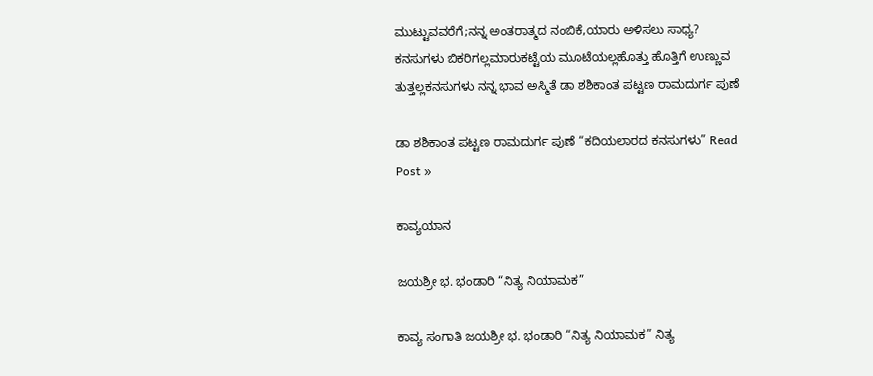ಮುಟ್ಟುವವರೆಗೆ;ನನ್ನ ಅಂತರಾತ್ಮದ ನಂಬಿಕೆ,ಯಾರು ಅಳಿಸಲು ಸಾಧ್ಯ? ಕನಸುಗಳು ಬಿಕರಿಗಲ್ಲಮಾರುಕಟ್ಟೆಯ ಮೂಟೆಯಲ್ಲಹೊತ್ತು ಹೊತ್ತಿಗೆ ಉಣ್ಣುವ ತುತ್ತಲ್ಲಕನಸುಗಳು ನನ್ನ ಭಾವ ಅಸ್ಮಿತೆ ಡಾ ಶಶಿಕಾಂತ ಪಟ್ಟಣ ರಾಮದುರ್ಗ ಪುಣೆ

ಡಾ ಶಶಿಕಾಂತ ಪಟ್ಟಣ ರಾಮದುರ್ಗ ಪುಣೆ “ಕದಿಯಲಾರದ ಕನಸುಗಳು” Read Post »

ಕಾವ್ಯಯಾನ

ಜಯಶ್ರೀ ಭ. ಭಂಡಾರಿ “ನಿತ್ಯ ನಿಯಾಮಕ”

ಕಾವ್ಯ ಸಂಗಾತಿ ಜಯಶ್ರೀ ಭ. ಭಂಡಾರಿ “ನಿತ್ಯ ನಿಯಾಮಕ” ನಿತ್ಯ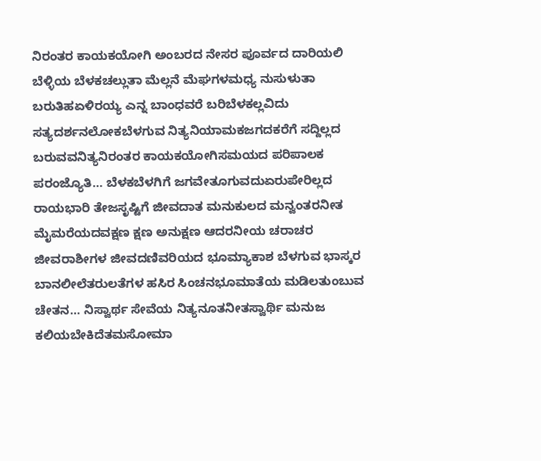ನಿರಂತರ ಕಾಯಕಯೋಗಿ ಅಂಬರದ ನೇಸರ ಪೂರ್ವದ ದಾರಿಯಲಿ ಬೆಳ್ಳಿಯ ಬೆಳಕಚಲ್ಲುತಾ ಮೆಲ್ಲನೆ ಮೆಘಗಳಮಧ್ಯ ನುಸುಳುತಾ ಬರುತಿಹಏಳಿರಯ್ಯ ಎನ್ನ ಬಾಂಧವರೆ ಬರಿಬೆಳಕಲ್ಲವಿದು ಸತ್ಯದರ್ಶನಲೋಕಬೆಳಗುವ ನಿತ್ಯನಿಯಾಮಕಜಗದಕರೆಗೆ ಸದ್ದಿಲ್ಲದ ಬರುವವನಿತ್ಯನಿರಂತರ ಕಾಯಕಯೋಗಿಸಮಯದ ಪರಿಪಾಲಕ ಪರಂಜ್ಯೊತಿ… ಬೆಳಕಬೆಳಗಿಗೆ ಜಗವೇತೂಗುವದುಏರುಪೇರಿಲ್ಲದ ರಾಯಭಾರಿ ತೇಜಸೃಷ್ಟಿಗೆ ಜೀವದಾತ ಮನುಕುಲದ ಮನ್ವಂತರನೀತ ಮೈಮರೆಯದವಕ್ಷಣ ಕ್ಷಣ ಅನುಕ್ಷಣ ಆದರನೀಯ ಚರಾಚರ ಜೀವರಾಶೀಗಳ ಜೀವದಣಿವರಿಯದ ಭೂಮ್ಯಾಕಾಶ ಬೆಳಗುವ ಭಾಸ್ಕರ ಬಾನಲೀಲೆತರುಲತೆಗಳ ಹಸಿರ ಸಿಂಚನಭೂಮಾತೆಯ ಮಡಿಲತುಂಬುವ ಚೇತನ… ನಿಸ್ವಾರ್ಥ ಸೇವೆಯ ನಿತ್ಯನೂತನೀತಸ್ವಾರ್ಥಿ ಮನುಜ ಕಲಿಯಬೇಕಿದೆತಮಸೋಮಾ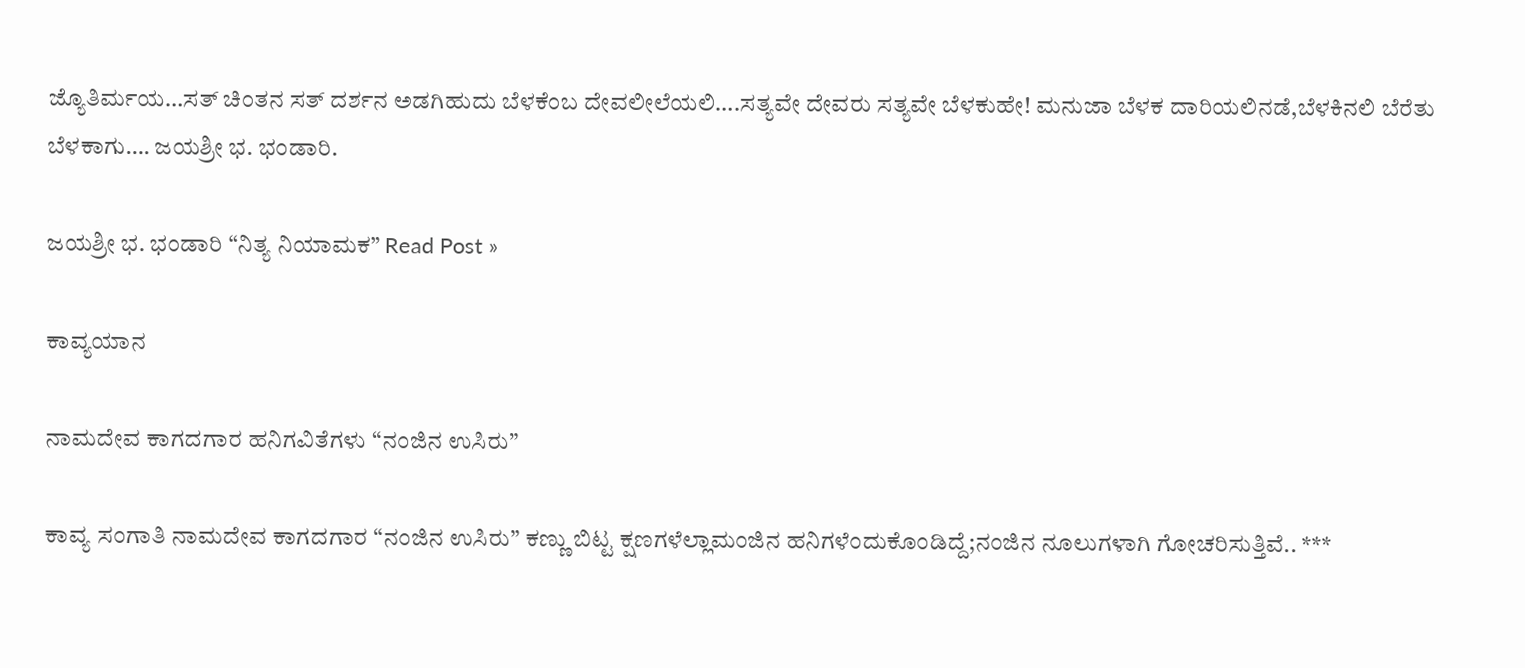ಜ್ಯೊತಿರ್ಮಯ…ಸತ್ ಚಿಂತನ ಸತ್ ದರ್ಶನ ಅಡಗಿಹುದು ಬೆಳಕೆಂಬ ದೇವಲೀಲೆಯಲಿ….ಸತ್ಯವೇ ದೇವರು ಸತ್ಯವೇ ಬೆಳಕುಹೇ! ಮನುಜಾ ಬೆಳಕ ದಾರಿಯಲಿನಡೆ,ಬೆಳಕಿನಲಿ ಬೆರೆತು ಬೆಳಕಾಗು…. ಜಯಶ್ರೀ ಭ. ಭಂಡಾರಿ.

ಜಯಶ್ರೀ ಭ. ಭಂಡಾರಿ “ನಿತ್ಯ ನಿಯಾಮಕ” Read Post »

ಕಾವ್ಯಯಾನ

ನಾಮದೇವ ಕಾಗದಗಾರ ಹನಿಗವಿತೆಗಳು “ನಂಜಿನ ಉಸಿರು”

ಕಾವ್ಯ ಸಂಗಾತಿ ನಾಮದೇವ ಕಾಗದಗಾರ “ನಂಜಿನ ಉಸಿರು” ಕಣ್ಣು ಬಿಟ್ಟ ಕ್ಷಣಗಳೆಲ್ಲಾಮಂಜಿನ ಹನಿಗಳೆಂದುಕೊಂಡಿದ್ದೆ;ನಂಜಿನ ನೂಲುಗಳಾಗಿ ಗೋಚರಿಸುತ್ತಿವೆ.. ***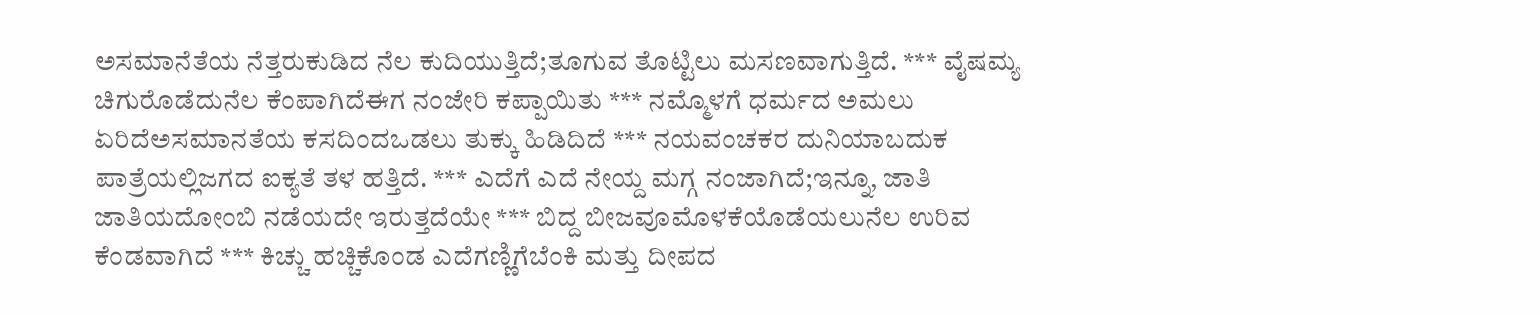ಅಸಮಾನೆತೆಯ ನೆತ್ತರುಕುಡಿದ ನೆಲ ಕುದಿಯುತ್ತಿದೆ;ತೂಗುವ ತೊಟ್ಟಿಲು ಮಸಣವಾಗುತ್ತಿದೆ. *** ವೈಷಮ್ಯ ಚಿಗುರೊಡೆದುನೆಲ ಕೆಂಪಾಗಿದೆಈಗ ನಂಜೇರಿ ಕಪ್ಪಾಯಿತು *** ನಮ್ಮೊಳಗೆ ಧರ್ಮದ ಅಮಲು ಏರಿದೆಅಸಮಾನತೆಯ ಕಸದಿಂದಒಡಲು ತುಕ್ಕು ಹಿಡಿದಿದೆ *** ನಯವಂಚಕರ ದುನಿಯಾಬದುಕ ಪಾತ್ರೆಯಲ್ಲಿಜಗದ ಐಕ್ಯತೆ ತಳ ಹತ್ತಿದೆ. *** ಎದೆಗೆ ಎದೆ ನೇಯ್ದ ಮಗ್ಗ ನಂಜಾಗಿದೆ;ಇನ್ನೂ, ಜಾತಿ ಜಾತಿಯದೋಂಬಿ ನಡೆಯದೇ ಇರುತ್ತದೆಯೇ *** ಬಿದ್ದ ಬೀಜವೂಮೊಳಕೆಯೊಡೆಯಲುನೆಲ ಉರಿವ ಕೆಂಡವಾಗಿದೆ *** ಕಿಚ್ಚು ಹಚ್ಚಿಕೊಂಡ ಎದೆಗಣ್ಣಿಗೆಬೆಂಕಿ ಮತ್ತು ದೀಪದ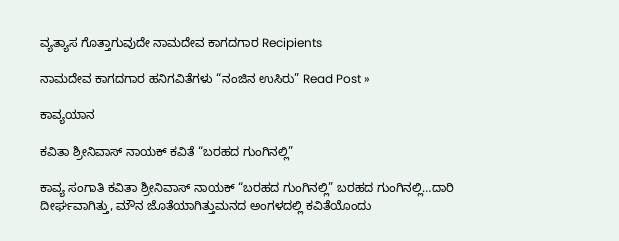ವ್ಯತ್ಯಾಸ ಗೊತ್ತಾಗುವುದೇ ನಾಮದೇವ ಕಾಗದಗಾರ Recipients

ನಾಮದೇವ ಕಾಗದಗಾರ ಹನಿಗವಿತೆಗಳು “ನಂಜಿನ ಉಸಿರು” Read Post »

ಕಾವ್ಯಯಾನ

ಕವಿತಾ ಶ್ರೀನಿವಾಸ್‌ ನಾಯಕ್‌ ಕವಿತೆ “ಬರಹದ ಗುಂಗಿನಲ್ಲಿ”

ಕಾವ್ಯ ಸಂಗಾತಿ ಕವಿತಾ ಶ್ರೀನಿವಾಸ್‌ ನಾಯಕ್‌ “ಬರಹದ ಗುಂಗಿನಲ್ಲಿ” ಬರಹದ ಗುಂಗಿನಲ್ಲಿ…ದಾರಿ ದೀರ್ಘವಾಗಿತ್ತು, ಮೌನ ಜೊತೆಯಾಗಿತ್ತುಮನದ ಅಂಗಳದಲ್ಲಿ ಕವಿತೆಯೊಂದು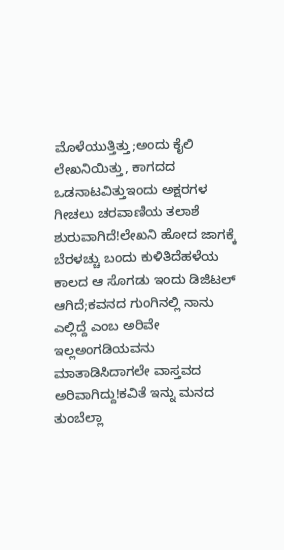ಮೊಳೆಯುತ್ತಿತ್ತು;ಅಂದು ಕೈಲಿ ಲೇಖನಿಯಿತ್ತು, ಕಾಗದದ ಒಡನಾಟವಿತ್ತುಇಂದು ಅಕ್ಷರಗಳ ಗೀಚಲು ಚರವಾಣಿಯ ತಲಾಶೆ ಶುರುವಾಗಿದೆ!ಲೇಖನಿ ಹೋದ ಜಾಗಕ್ಕೆ ಬೆರಳಚ್ಚು ಬಂದು ಕುಳಿತಿದೆಹಳೆಯ ಕಾಲದ ಆ ಸೊಗಡು ಇಂದು ಡಿಜಿಟಲ್ ಆಗಿದೆ;ಕವನದ ಗುಂಗಿನಲ್ಲಿ ನಾನು ಎಲ್ಲಿದ್ದೆ ಎಂಬ ಅರಿವೇ ಇಲ್ಲಅಂಗಡಿಯವನು ಮಾತಾಡಿಸಿದಾಗಲೇ ವಾಸ್ತವದ ಅರಿವಾಗಿದ್ದು!ಕವಿತೆ ಇನ್ನು ಮನದ ತುಂಬೆಲ್ಲಾ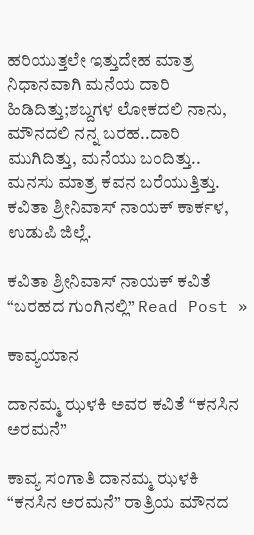ಹರಿಯುತ್ತಲೇ ಇತ್ತುದೇಹ ಮಾತ್ರ ನಿಧಾನವಾಗಿ ಮನೆಯ ದಾರಿ ಹಿಡಿದಿತ್ತು;ಶಬ್ದಗಳ ಲೋಕದಲಿ ನಾನು, ಮೌನದಲಿ ನನ್ನ ಬರಹ..ದಾರಿ ಮುಗಿದಿತ್ತು, ಮನೆಯು ಬಂದಿತ್ತು.. ಮನಸು ಮಾತ್ರ ಕವನ ಬರೆಯುತ್ತಿತ್ತು. ಕವಿತಾ ಶ್ರೀನಿವಾಸ್ ನಾಯಕ್ ಕಾರ್ಕಳ, ಉಡುಪಿ ಜಿಲ್ಲೆ.

ಕವಿತಾ ಶ್ರೀನಿವಾಸ್‌ ನಾಯಕ್‌ ಕವಿತೆ “ಬರಹದ ಗುಂಗಿನಲ್ಲಿ” Read Post »

ಕಾವ್ಯಯಾನ

ದಾನಮ್ಮ ಝಳಕಿ ಅವರ ಕವಿತೆ “ಕನಸಿನ ಅರಮನೆ”

ಕಾವ್ಯ ಸಂಗಾತಿ ದಾನಮ್ಮ ಝಳಕಿ “ಕನಸಿನ ಅರಮನೆ” ರಾತ್ರಿಯ ಮೌನದ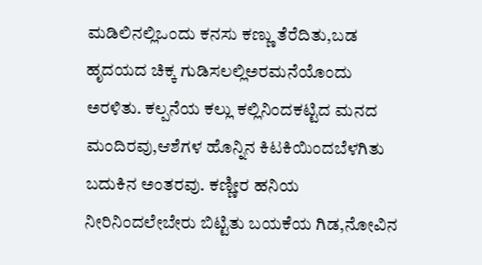ಮಡಿಲಿನಲ್ಲಿಒಂದು ಕನಸು ಕಣ್ಣು ತೆರೆದಿತು,ಬಡ ಹೃದಯದ ಚಿಕ್ಕ ಗುಡಿಸಲಲ್ಲಿಅರಮನೆಯೊಂದು ಅರಳಿತು. ಕಲ್ಪನೆಯ ಕಲ್ಲು ಕಲ್ಲಿನಿಂದಕಟ್ಟಿದ ಮನದ ಮಂದಿರವು,ಆಶೆಗಳ ಹೊನ್ನಿನ ಕಿಟಕಿಯಿಂದಬೆಳಗಿತು ಬದುಕಿನ ಅಂತರವು. ಕಣ್ಣೀರ ಹನಿಯ ನೀರಿನಿಂದಲೇಬೇರು ಬಿಟ್ಟಿತು ಬಯಕೆಯ ಗಿಡ,ನೋವಿನ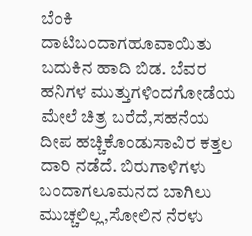ಬೆಂಕಿ ದಾಟಿಬಂದಾಗಹೂವಾಯಿತು ಬದುಕಿನ ಹಾದಿ ಬಿಡ. ಬೆವರ ಹನಿಗಳ ಮುತ್ತುಗಳಿಂದಗೋಡೆಯ ಮೇಲೆ ಚಿತ್ರ ಬರೆದೆ,ಸಹನೆಯ ದೀಪ ಹಚ್ಚಿಕೊಂಡುಸಾವಿರ ಕತ್ತಲ ದಾರಿ ನಡೆದೆ. ಬಿರುಗಾಳಿಗಳು ಬಂದಾಗಲೂಮನದ ಬಾಗಿಲು ಮುಚ್ಚಲಿಲ್ಲ,ಸೋಲಿನ ನೆರಳು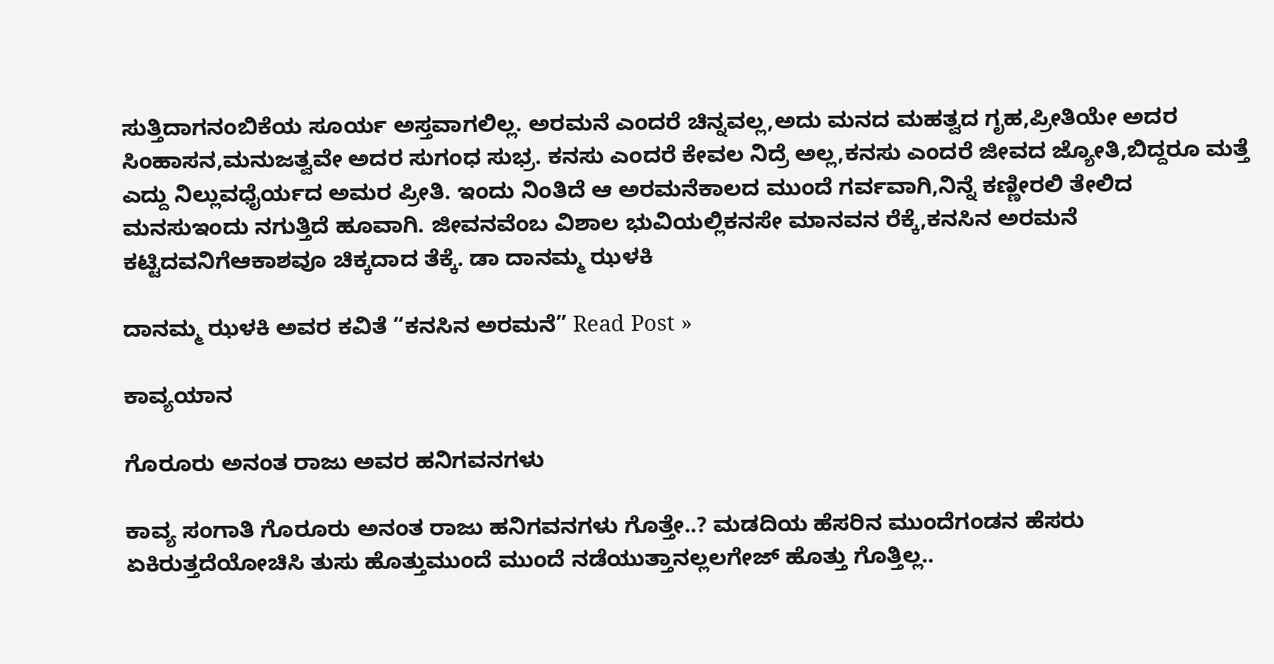ಸುತ್ತಿದಾಗನಂಬಿಕೆಯ ಸೂರ್ಯ ಅಸ್ತವಾಗಲಿಲ್ಲ. ಅರಮನೆ ಎಂದರೆ ಚಿನ್ನವಲ್ಲ,ಅದು ಮನದ ಮಹತ್ವದ ಗೃಹ,ಪ್ರೀತಿಯೇ ಅದರ ಸಿಂಹಾಸನ,ಮನುಜತ್ವವೇ ಅದರ ಸುಗಂಧ ಸುಭ್ರ. ಕನಸು ಎಂದರೆ ಕೇವಲ ನಿದ್ರೆ ಅಲ್ಲ,ಕನಸು ಎಂದರೆ ಜೀವದ ಜ್ಯೋತಿ,ಬಿದ್ದರೂ ಮತ್ತೆ ಎದ್ದು ನಿಲ್ಲುವಧೈರ್ಯದ ಅಮರ ಪ್ರೀತಿ. ಇಂದು ನಿಂತಿದೆ ಆ ಅರಮನೆಕಾಲದ ಮುಂದೆ ಗರ್ವವಾಗಿ,ನಿನ್ನೆ ಕಣ್ಣೀರಲಿ ತೇಲಿದ ಮನಸುಇಂದು ನಗುತ್ತಿದೆ ಹೂವಾಗಿ. ಜೀವನವೆಂಬ ವಿಶಾಲ ಭುವಿಯಲ್ಲಿಕನಸೇ ಮಾನವನ ರೆಕ್ಕೆ,ಕನಸಿನ ಅರಮನೆ ಕಟ್ಟಿದವನಿಗೆಆಕಾಶವೂ ಚಿಕ್ಕದಾದ ತೆಕ್ಕೆ. ಡಾ ದಾನಮ್ಮ ಝಳಕಿ

ದಾನಮ್ಮ ಝಳಕಿ ಅವರ ಕವಿತೆ “ಕನಸಿನ ಅರಮನೆ” Read Post »

ಕಾವ್ಯಯಾನ

ಗೊರೂರು ಅನಂತ ರಾಜು ಅವರ ಹನಿಗವನಗಳು

ಕಾವ್ಯ ಸಂಗಾತಿ ಗೊರೂರು ಅನಂತ ರಾಜು ಹನಿಗವನಗಳು ಗೊತ್ತೇ..? ಮಡದಿಯ ಹೆಸರಿನ ಮುಂದೆಗಂಡನ ಹೆಸರು ಏಕಿರುತ್ತದೆಯೋಚಿಸಿ ತುಸು ಹೊತ್ತುಮುಂದೆ ಮುಂದೆ ನಡೆಯುತ್ತಾನಲ್ಲಲಗೇಜ್ ಹೊತ್ತು ಗೊತ್ತಿಲ್ಲ..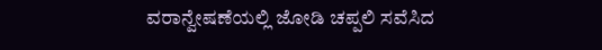ವರಾನ್ವೇಷಣೆಯಲ್ಲಿ ಜೋಡಿ ಚಪ್ಪಲಿ ಸವೆಸಿದ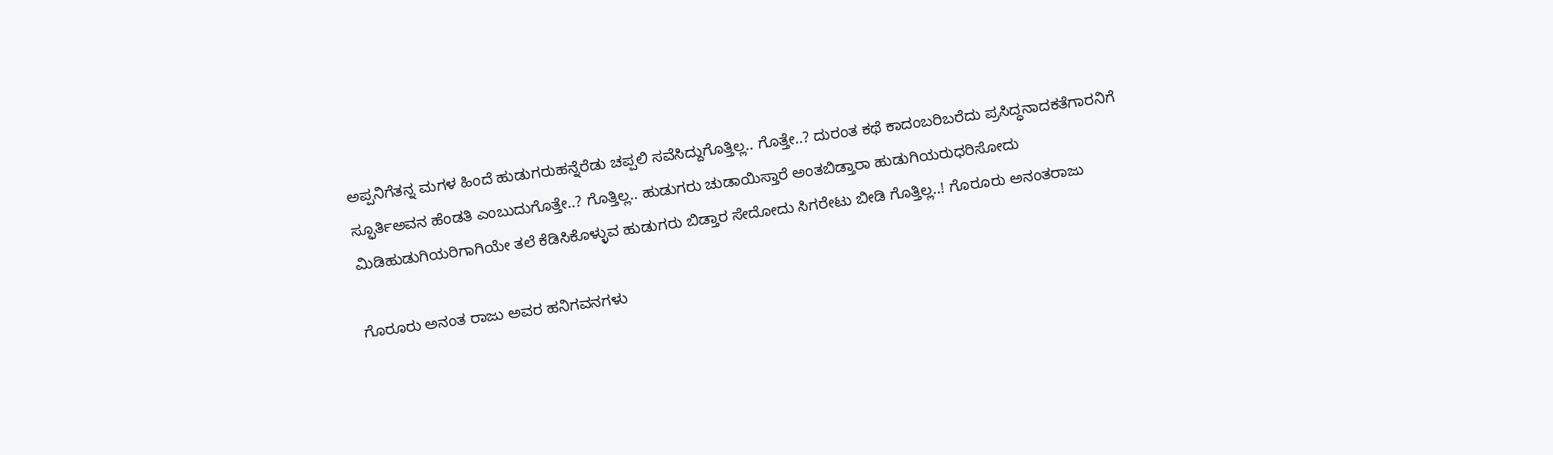ಅಪ್ಪನಿಗೆತನ್ನ ಮಗಳ ಹಿಂದೆ ಹುಡುಗರುಹನ್ನೆರೆಡು ಚಪ್ಪಲಿ ಸವೆಸಿದ್ದುಗೊತ್ತಿಲ್ಲ.. ಗೊತ್ತೇ..? ದುರಂತ ಕಥೆ ಕಾದಂಬರಿಬರೆದು ಪ್ರಸಿದ್ಧನಾದಕತೆಗಾರನಿಗೆ ಸ್ಫೂರ್ತಿಅವನ ಹೆಂಡತಿ ಎಂಬುದುಗೊತ್ತೇ..? ಗೊತ್ತಿಲ್ಲ.. ಹುಡುಗರು ಚುಡಾಯಿಸ್ತಾರೆ ಅಂತಬಿಡ್ತಾರಾ ಹುಡುಗಿಯರುಧರಿಸೋದು ಮಿಡಿಹುಡುಗಿಯರಿಗಾಗಿಯೇ ತಲೆ ಕೆಡಿಸಿಕೊಳ್ಳುವ ಹುಡುಗರು ಬಿಡ್ತಾರ ಸೇದೋದು ಸಿಗರೇಟು ಬೀಡಿ ಗೊತ್ತಿಲ್ಲ..! ಗೊರೂರು ಅನಂತರಾಜು

ಗೊರೂರು ಅನಂತ ರಾಜು ಅವರ ಹನಿಗವನಗಳು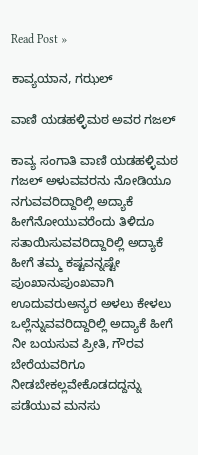Read Post »

ಕಾವ್ಯಯಾನ, ಗಝಲ್

ವಾಣಿ ಯಡಹಳ್ಳಿಮಠ ಅವರ ಗಜಲ್

ಕಾವ್ಯ ಸಂಗಾತಿ ವಾಣಿ ಯಡಹಳ್ಳಿಮಠ ಗಜಲ್ ಅಳುವವರನು ನೋಡಿಯೂ ನಗುವವರಿದ್ದಾರಿಲ್ಲಿ ಅದ್ಯಾಕೆ ಹೀಗೆನೋಯುವರೆಂದು ತಿಳಿದೂ ಸತಾಯಿಸುವವರಿದ್ದಾರಿಲ್ಲಿ ಅದ್ಯಾಕೆ ಹೀಗೆ ತಮ್ಮ ಕಷ್ಟವನ್ನಷ್ಟೇ ಪುಂಖಾನುಪುಂಖವಾಗಿ ಊದುವರುಅನ್ಯರ ಅಳಲು ಕೇಳಲು ಒಲ್ಲೆನ್ನುವವರಿದ್ದಾರಿಲ್ಲಿ ಅದ್ಯಾಕೆ ಹೀಗೆ ನೀ ಬಯಸುವ ಪ್ರೀತಿ, ಗೌರವ ಬೇರೆಯವರಿಗೂ ನೀಡಬೇಕಲ್ಲವೇಕೊಡದದ್ದನ್ನು ಪಡೆಯುವ ಮನಸು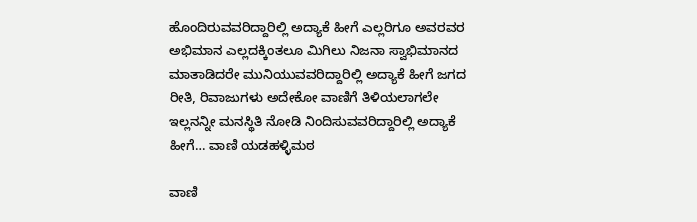ಹೊಂದಿರುವವರಿದ್ದಾರಿಲ್ಲಿ ಅದ್ಯಾಕೆ ಹೀಗೆ ಎಲ್ಲರಿಗೂ ಅವರವರ ಅಭಿಮಾನ ಎಲ್ಲದಕ್ಕಿಂತಲೂ ಮಿಗಿಲು ನಿಜನಾ ಸ್ವಾಭಿಮಾನದ ಮಾತಾಡಿದರೇ ಮುನಿಯುವವರಿದ್ದಾರಿಲ್ಲಿ ಅದ್ಯಾಕೆ ಹೀಗೆ ಜಗದ ರೀತಿ, ರಿವಾಜುಗಳು ಅದೇಕೋ ವಾಣಿಗೆ ತಿಳಿಯಲಾಗಲೇ ಇಲ್ಲನನ್ನೀ ಮನಸ್ಥಿತಿ ನೋಡಿ ನಿಂದಿಸುವವರಿದ್ದಾರಿಲ್ಲಿ ಅದ್ಯಾಕೆ ಹೀಗೆ… ವಾಣಿ ಯಡಹಳ್ಳಿಮಠ

ವಾಣಿ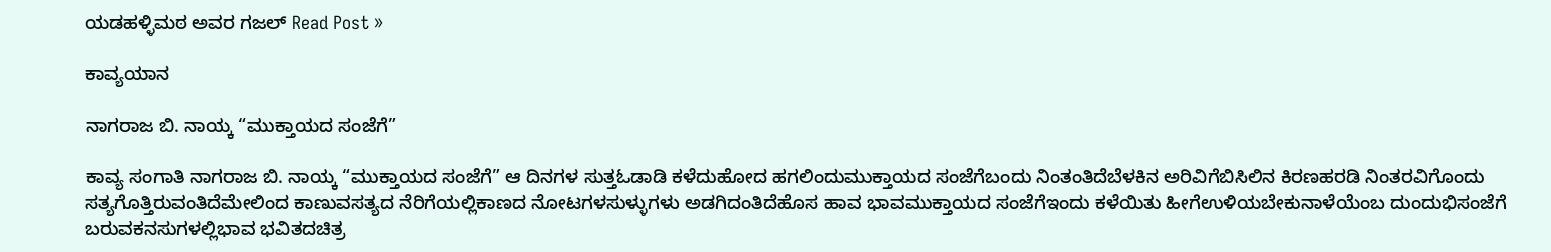ಯಡಹಳ್ಳಿಮಠ ಅವರ ಗಜಲ್ Read Post »

ಕಾವ್ಯಯಾನ

ನಾಗರಾಜ ಬಿ. ನಾಯ್ಕ “ಮುಕ್ತಾಯದ ಸಂಜೆಗೆ”

ಕಾವ್ಯ ಸಂಗಾತಿ ನಾಗರಾಜ ಬಿ. ನಾಯ್ಕ “ಮುಕ್ತಾಯದ ಸಂಜೆಗೆ” ಆ ದಿನಗಳ ಸುತ್ತಓಡಾಡಿ ಕಳೆದುಹೋದ ಹಗಲಿಂದುಮುಕ್ತಾಯದ ಸಂಜೆಗೆಬಂದು ನಿಂತಂತಿದೆಬೆಳಕಿನ ಅರಿವಿಗೆಬಿಸಿಲಿನ ಕಿರಣಹರಡಿ ನಿಂತರವಿಗೊಂದು ಸತ್ಯಗೊತ್ತಿರುವಂತಿದೆಮೇಲಿಂದ ಕಾಣುವಸತ್ಯದ ನೆರಿಗೆಯಲ್ಲಿಕಾಣದ ನೋಟಗಳಸುಳ್ಳುಗಳು ಅಡಗಿದಂತಿದೆಹೊಸ ಹಾವ ಭಾವಮುಕ್ತಾಯದ ಸಂಜೆಗೆಇಂದು ಕಳೆಯಿತು ಹೀಗೆಉಳಿಯಬೇಕುನಾಳೆಯೆಂಬ ದುಂದುಭಿಸಂಜೆಗೆ ಬರುವಕನಸುಗಳಲ್ಲಿಭಾವ ಭವಿತದಚಿತ್ರ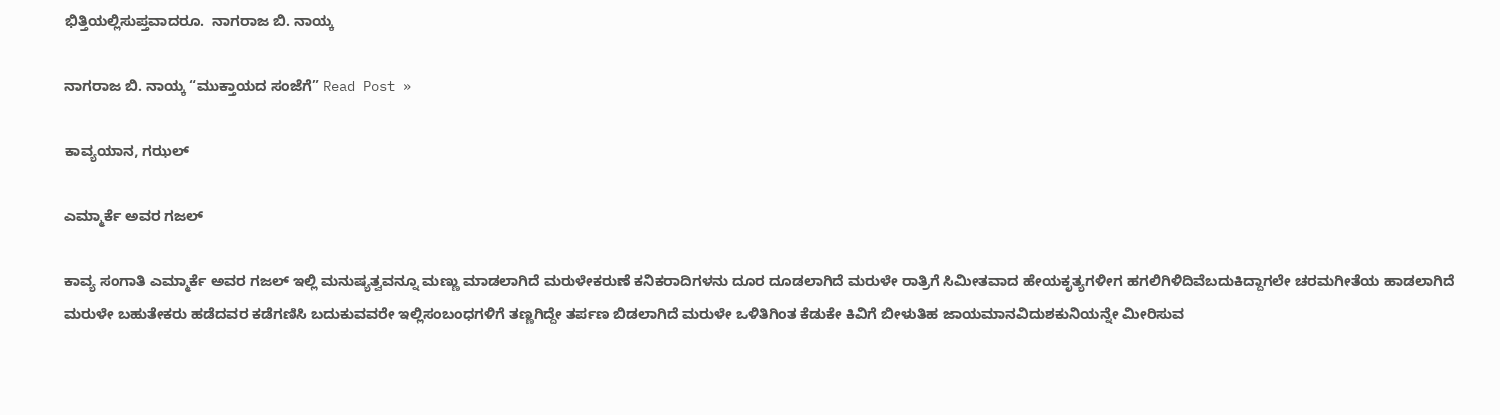ಭಿತ್ತಿಯಲ್ಲಿಸುಪ್ತವಾದರೂ.  ನಾಗರಾಜ ಬಿ. ನಾಯ್ಕ

ನಾಗರಾಜ ಬಿ. ನಾಯ್ಕ “ಮುಕ್ತಾಯದ ಸಂಜೆಗೆ” Read Post »

ಕಾವ್ಯಯಾನ, ಗಝಲ್

ಎಮ್ಮಾರ್ಕೆ ಅವರ ಗಜಲ್

ಕಾವ್ಯ ಸಂಗಾತಿ ಎಮ್ಮಾರ್ಕೆ ಅವರ ಗಜಲ್ ಇಲ್ಲಿ ಮನುಷ್ಯತ್ವವನ್ನೂ ಮಣ್ಣು ಮಾಡಲಾಗಿದೆ ಮರುಳೇಕರುಣೆ ಕನಿಕರಾದಿಗಳನು ದೂರ ದೂಡಲಾಗಿದೆ ಮರುಳೇ ರಾತ್ರಿಗೆ ಸಿಮೀತವಾದ ಹೇಯಕೃತ್ಯಗಳೀಗ ಹಗಲಿಗಿಳಿದಿವೆಬದುಕಿದ್ದಾಗಲೇ ಚರಮಗೀತೆಯ ಹಾಡಲಾಗಿದೆ ಮರುಳೇ ಬಹುತೇಕರು ಹಡೆದವರ ಕಡೆಗಣಿಸಿ ಬದುಕುವವರೇ ಇಲ್ಲಿಸಂಬಂಧಗಳಿಗೆ ತಣ್ಣಗಿದ್ದೇ ತರ್ಪಣ ಬಿಡಲಾಗಿದೆ ಮರುಳೇ ಒಳಿತಿಗಿಂತ ಕೆಡುಕೇ ಕಿವಿಗೆ ಬೀಳುತಿಹ ಜಾಯಮಾನವಿದುಶಕುನಿಯನ್ನೇ ಮೀರಿಸುವ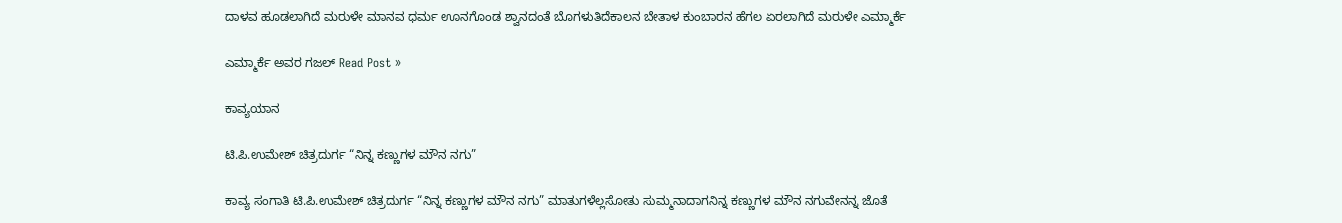ದಾಳವ ಹೂಡಲಾಗಿದೆ ಮರುಳೇ ಮಾನವ ಧರ್ಮ ಊನಗೊಂಡ ಶ್ವಾನದಂತೆ ಬೊಗಳುತಿದೆಕಾಲನ ಬೇತಾಳ ಕುಂಬಾರನ ಹೆಗಲ ಏರಲಾಗಿದೆ ಮರುಳೇ ಎಮ್ಮಾರ್ಕೆ

ಎಮ್ಮಾರ್ಕೆ ಅವರ ಗಜಲ್ Read Post »

ಕಾವ್ಯಯಾನ

ಟಿ.ಪಿ.ಉಮೇಶ್ ಚಿತ್ರದುರ್ಗ “ನಿನ್ನ ಕಣ್ಣುಗಳ ಮೌನ ನಗು”

ಕಾವ್ಯ ಸಂಗಾತಿ ಟಿ.ಪಿ.ಉಮೇಶ್ ಚಿತ್ರದುರ್ಗ “ನಿನ್ನ ಕಣ್ಣುಗಳ ಮೌನ ನಗು” ಮಾತುಗಳೆಲ್ಲಸೋತು ಸುಮ್ಮನಾದಾಗನಿನ್ನ ಕಣ್ಣುಗಳ ಮೌನ ನಗುವೇನನ್ನ ಜೊತೆ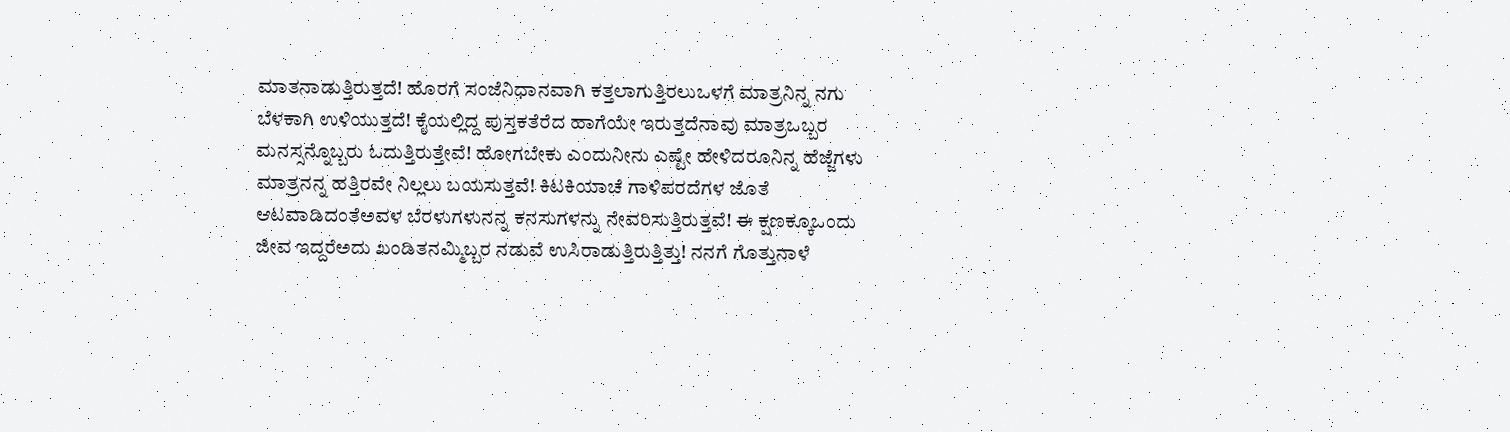ಮಾತನಾಡುತ್ತಿರುತ್ತದೆ! ಹೊರಗೆ ಸಂಜೆನಿಧಾನವಾಗಿ ಕತ್ತಲಾಗುತ್ತಿರಲುಒಳಗೆ ಮಾತ್ರನಿನ್ನ ನಗು ಬೆಳಕಾಗಿ ಉಳಿಯುತ್ತದೆ! ಕೈಯಲ್ಲಿದ್ದ ಪುಸ್ತಕತೆರೆದ ಹಾಗೆಯೇ ಇರುತ್ತದೆನಾವು ಮಾತ್ರಒಬ್ಬರ ಮನಸ್ಸನ್ನೊಬ್ಬರು ಓದುತ್ತಿರುತ್ತೇವೆ! ಹೋಗಬೇಕು ಎಂದುನೀನು ಎಷ್ಟೇ ಹೇಳಿದರೂನಿನ್ನ ಹೆಜ್ಜೆಗಳು ಮಾತ್ರನನ್ನ ಹತ್ತಿರವೇ ನಿಲ್ಲಲು ಬಯಸುತ್ತವೆ! ಕಿಟಕಿಯಾಚೆ ಗಾಳಿಪರದೆಗಳ ಜೊತೆ ಆಟವಾಡಿದಂತೆಅವಳ ಬೆರಳುಗಳುನನ್ನ ಕನಸುಗಳನ್ನು ನೇವರಿಸುತ್ತಿರುತ್ತವೆ! ಈ ಕ್ಷಣಕ್ಕೂಒಂದು ಜೀವ ಇದ್ದರೆಅದು ಖಂಡಿತನಮ್ಮಿಬ್ಬರ ನಡುವೆ ಉಸಿರಾಡುತ್ತಿರುತ್ತಿತ್ತು! ನನಗೆ ಗೊತ್ತುನಾಳೆ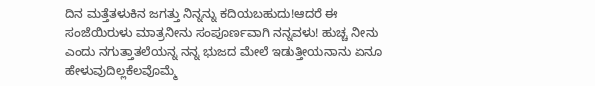ದಿನ ಮತ್ತೆತಳುಕಿನ ಜಗತ್ತು ನಿನ್ನನ್ನು ಕದಿಯಬಹುದು!ಆದರೆ ಈ ಸಂಜೆಯಿರುಳು ಮಾತ್ರನೀನು ಸಂಪೂರ್ಣವಾಗಿ ನನ್ನವಳು! ಹುಚ್ಚ ನೀನು ಎಂದು ನಗುತ್ತಾತಲೆಯನ್ನ ನನ್ನ ಭುಜದ ಮೇಲೆ ಇಡುತ್ತೀಯನಾನು ಏನೂ ಹೇಳುವುದಿಲ್ಲಕೆಲವೊಮ್ಮೆ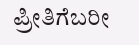ಪ್ರೀತಿಗೆಬರೀ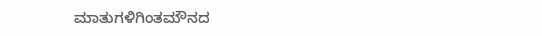ಮಾತುಗಳಿಗಿಂತಮೌನದ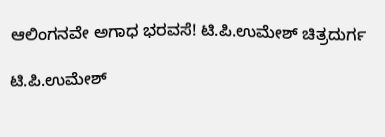ಆಲಿಂಗನವೇ ಅಗಾಧ ಭರವಸೆ! ಟಿ.ಪಿ.ಉಮೇಶ್ ಚಿತ್ರದುರ್ಗ

ಟಿ.ಪಿ.ಉಮೇಶ್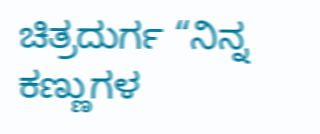ಚಿತ್ರದುರ್ಗ “ನಿನ್ನ ಕಣ್ಣುಗಳ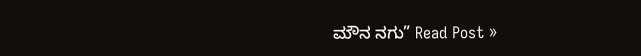ಮೌನ ನಗು” Read Post »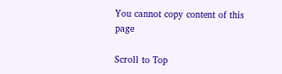You cannot copy content of this page

Scroll to Top